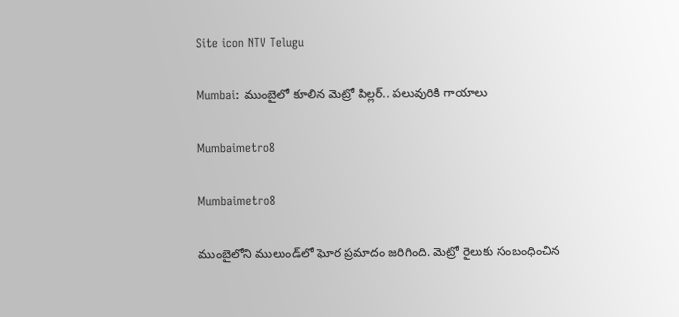Site icon NTV Telugu

Mumbai: ముంబైలో కూలిన మెట్రో పిల్లర్.. పలువురికి గాయాలు

Mumbaimetro8

Mumbaimetro8

ముంబైలోని ములుండ్‌లో ఘోర ప్రమాదం జరిగింది. మెట్రో రైలుకు సంబంధించిన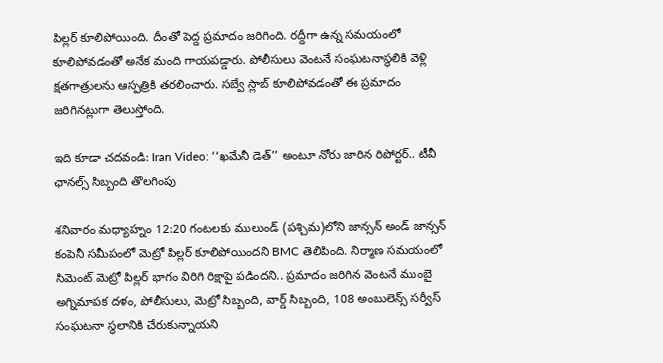పిల్లర్ కూలిపోయింది. దీంతో పెద్ద ప్రమాదం జరిగింది. రద్దీగా ఉన్న సమయంలో కూలిపోవడంతో అనేక మంది గాయపడ్డారు. పోలీసులు వెంటనే సంఘటనాస్థలికి వెళ్లి క్షతగాత్రులను ఆస్పత్రికి తరలించారు. సబ్వే స్లాబ్ కూలిపోవడంతో ఈ ప్రమాదం జరిగినట్లుగా తెలుస్తోంది.

ఇది కూడా చదవండి: Iran Video: ‘‘ఖమేనీ డెత్’’ అంటూ నోరు జారిన రిపోర్టర్.. టీవీ ఛానల్స్ సిబ్బంది తొలగింపు

శనివారం మధ్యాహ్నం 12:20 గంటలకు ములుండ్ (పశ్చిమ)లోని జాన్సన్ అండ్ జాన్సన్ కంపెనీ సమీపంలో మెట్రో పిల్లర్ కూలిపోయిందని BMC తెలిపింది. నిర్మాణ సమయంలో సిమెంట్ మెట్రో పిల్లర్ భాగం విరిగి రిక్షాపై పడిందని.. ప్రమాదం జరిగిన వెంటనే ముంబై అగ్నిమాపక దళం, పోలీసులు, మెట్రో సిబ్బంది, వార్డ్ సిబ్బంది, 108 అంబులెన్స్ సర్వీస్ సంఘటనా స్థలానికి చేరుకున్నాయని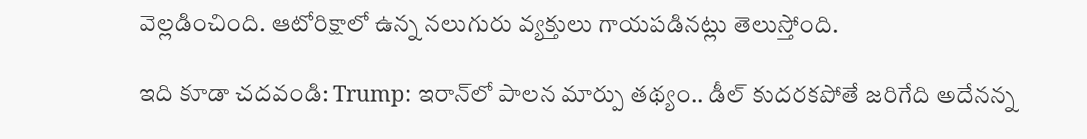వెల్లడించింది. ఆటోరిక్షాలో ఉన్న నలుగురు వ్యక్తులు గాయపడినట్లు తెలుస్తోంది.

ఇది కూడా చదవండి: Trump: ఇరాన్‌లో పాలన మార్పు తథ్యం.. డీల్ కుదరకపోతే జరిగేది అదేనన్న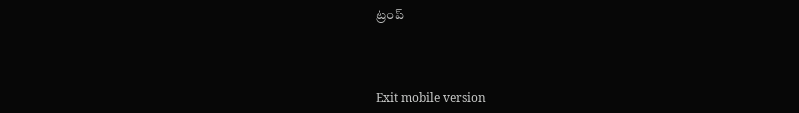ట్రంప్



Exit mobile version